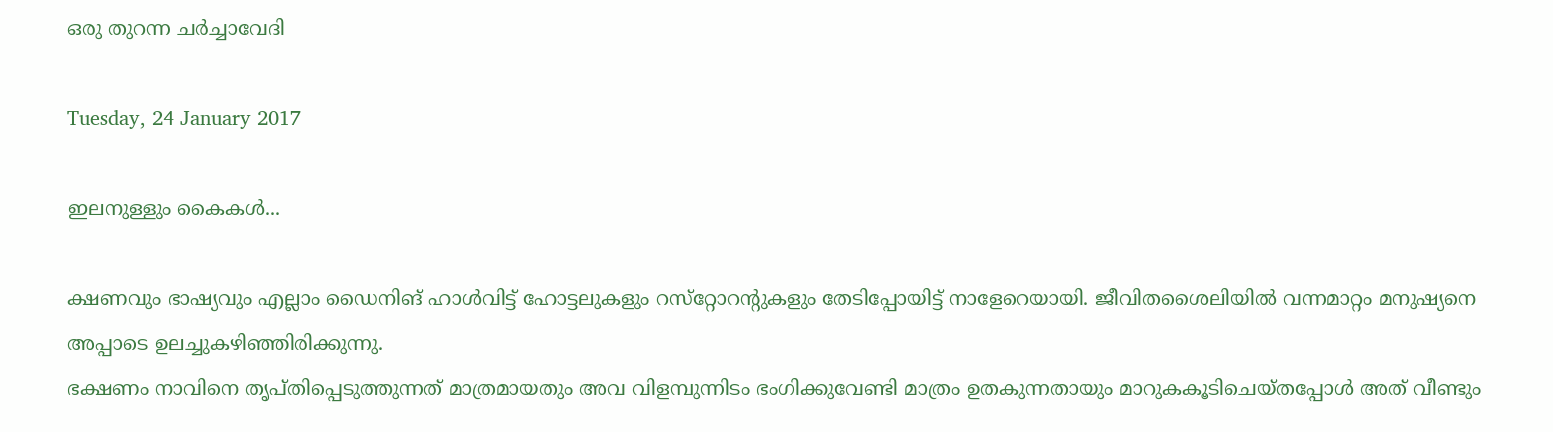ഒരു തുറന്ന ചർച്ചാവേദി

Tuesday, 24 January 2017

ഇലനുള്ളും കൈകള്‍...

ക്ഷണവും ഭാഷ്യവും എല്ലാം ഡൈനിങ് ഹാള്‍വിട്ട് ഹോട്ടലുകളും റസ്‌റ്റോറന്റുകളും തേടിപ്പോയിട്ട് നാളേറെയായി. ജീവിതശൈലിയില്‍ വന്നമാറ്റം മനുഷ്യനെ അപ്പാടെ ഉലച്ചുകഴിഞ്ഞിരിക്കുന്നു.
ഭക്ഷണം നാവിനെ തൃപ്തിപ്പെടുത്തുന്നത് മാത്രമായതും അവ വിളമ്പുന്നിടം ഭംഗിക്കുവേണ്ടി മാത്രം ഉതകുന്നതായും മാറുകകൂടിചെയ്തപ്പോള്‍ അത് വീണ്ടും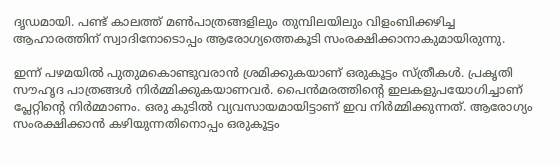ദൃഡമായി. പണ്ട് കാലത്ത് മണ്‍പാത്രങ്ങളിലും തുമ്പിലയിലും വിളംബിക്കഴിച്ച ആഹാരത്തിന് സ്വാദിനോടൊപ്പം ആരോഗ്യത്തെകൂടി സംരക്ഷിക്കാനാകുമായിരുന്നു.

ഇന്ന് പഴമയില്‍ പുതുമകൊണ്ടുവരാന്‍ ശ്രമിക്കുകയാണ് ഒരുകൂട്ടം സ്ത്രീകള്‍. പ്രകൃതി സൗഹൃദ പാത്രങ്ങള്‍ നിര്‍മ്മിക്കുകയാണവര്‍. പൈന്‍മരത്തിന്റെ ഇലകളുപയോഗിച്ചാണ് പ്ലേറ്റിന്റെ നിര്‍മ്മാണം. ഒരു കുടില്‍ വ്യവസായമായിട്ടാണ് ഇവ നിര്‍മ്മിക്കുന്നത്. ആരോഗ്യം സംരക്ഷിക്കാന്‍ കഴിയുന്നതിനൊപ്പം ഒരുകൂട്ടം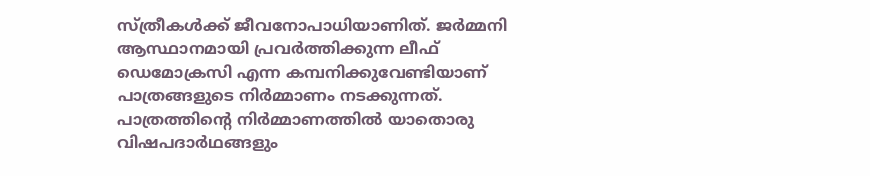സ്ത്രീകള്‍ക്ക് ജീവനോപാധിയാണിത്. ജര്‍മ്മനി ആസ്ഥാനമായി പ്രവര്‍ത്തിക്കുന്ന ലീഫ് ഡെമോക്രസി എന്ന കമ്പനിക്കുവേണ്ടിയാണ് പാത്രങ്ങളുടെ നിര്‍മ്മാണം നടക്കുന്നത്. പാത്രത്തിന്റെ നിര്‍മ്മാണത്തില്‍ യാതൊരു വിഷപദാര്‍ഥങ്ങളും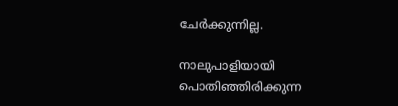ചേര്‍ക്കുന്നില്ല.

നാലുപാളിയായി പൊതിഞ്ഞിരിക്കുന്ന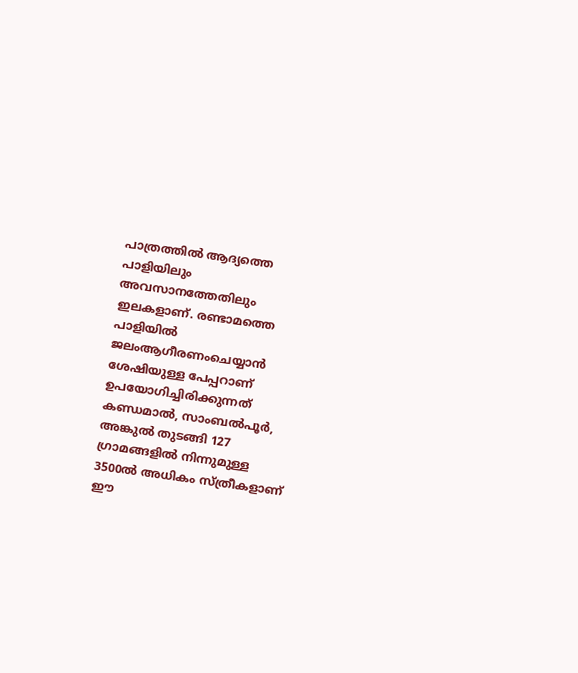പാത്രത്തില്‍ ആദ്യത്തെ പാളിയിലും അവസാനത്തേതിലും ഇലകളാണ്. രണ്ടാമത്തെ പാളിയില്‍ ജലംആഗീരണംചെയ്യാന്‍ ശേഷിയുള്ള പേപ്പറാണ് ഉപയോഗിച്ചിരിക്കുന്നത് കണ്ഡമാല്‍, സാംബല്‍പൂര്‍, അങ്കുല്‍ തുടങ്ങി 127 ഗ്രാമങ്ങളില്‍ നിന്നുമുള്ള 3500ല്‍ അധികം സ്ത്രീകളാണ് ഈ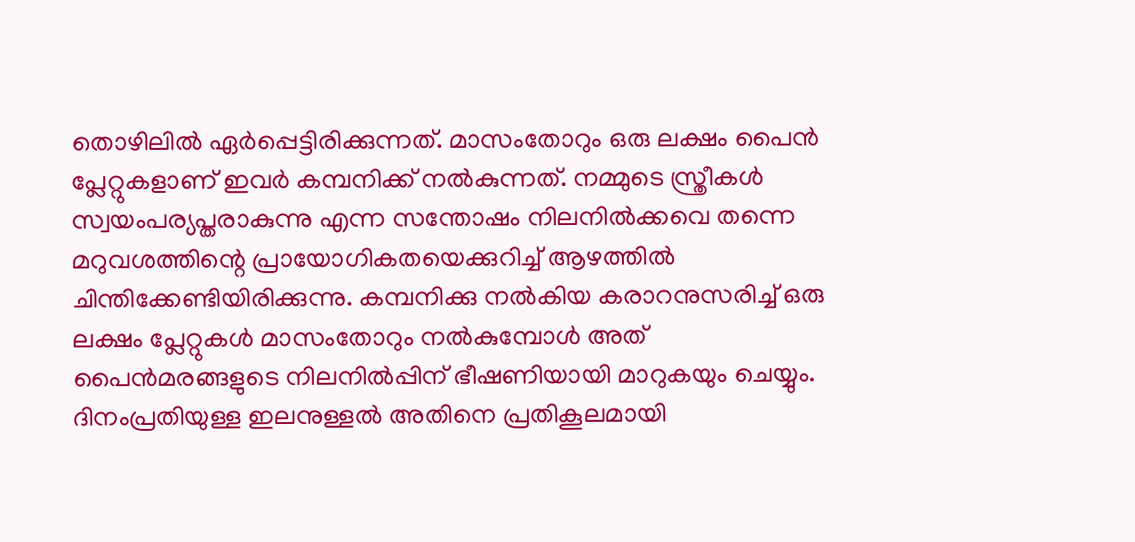തൊഴിലില്‍ ഏര്‍പ്പെട്ടിരിക്കുന്നത്. മാസംതോറും ഒരു ലക്ഷം പൈന്‍ പ്ലേറ്റുകളാണ് ഇവര്‍ കമ്പനിക്ക് നല്‍കുന്നത്. നമ്മുടെ സ്ത്രീകള്‍ സ്വയംപര്യപ്തരാകുന്നു എന്ന സന്തോഷം നിലനില്‍ക്കവെ തന്നെ മറുവശത്തിന്റെ പ്രായോഗികതയെക്കുറിച്ച് ആഴത്തില്‍ ചിന്തിക്കേണ്ടിയിരിക്കുന്നു. കമ്പനിക്കു നല്‍കിയ കരാറനുസരിച്ച് ഒരു ലക്ഷം പ്ലേറ്റുകള്‍ മാസംതോറും നല്‍കുമ്പോള്‍ അത് പൈന്‍മരങ്ങളുടെ നിലനില്‍പ്പിന് ഭീഷണിയായി മാറുകയും ചെയ്യും. ദിനംപ്രതിയുള്ള ഇലനുള്ളല്‍ അതിനെ പ്രതികൂലമായി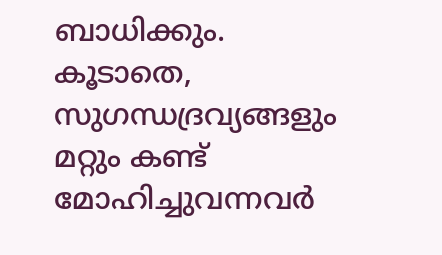ബാധിക്കും. കൂടാതെ, സുഗന്ധദ്രവ്യങ്ങളും മറ്റും കണ്ട് മോഹിച്ചുവന്നവര്‍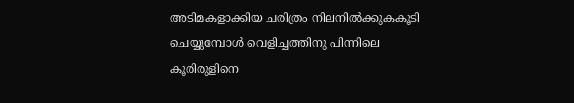അടിമകളാക്കിയ ചരിത്രം നിലനില്‍ക്കുകകൂടി ചെയ്യുമ്പോള്‍ വെളിച്ചത്തിനു പിന്നിലെ കൂരിരുളിനെ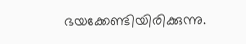ഭയക്കേണ്ടിയിരിക്കുന്നു.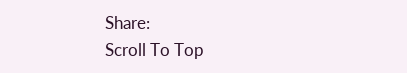Share:
Scroll To Top